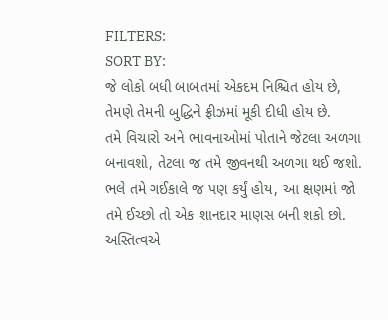FILTERS:
SORT BY:
જે લોકો બધી બાબતમાં એકદમ નિશ્ચિત હોય છે, તેમણે તેમની બુદ્ધિને ફ્રીઝમાં મૂકી દીધી હોય છે.
તમે વિચારો અને ભાવનાઓમાં પોતાને જેટલા અળગા બનાવશો, તેટલા જ તમે જીવનથી અળગા થઈ જશો.
ભલે તમે ગઈકાલે જ પણ કર્યું હોય, આ ક્ષણમાં જો તમે ઈચ્છો તો એક શાનદાર માણસ બની શકો છો. અસ્તિત્વએ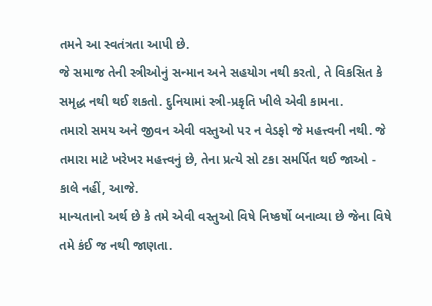તમને આ સ્વતંત્રતા આપી છે.
જે સમાજ તેની સ્ત્રીઓનું સન્માન અને સહયોગ નથી કરતો, તે વિકસિત કે સમૃદ્ધ નથી થઈ શકતો. દુનિયામાં સ્ત્રી-પ્રકૃતિ ખીલે એવી કામના.
તમારો સમય અને જીવન એવી વસ્તુઓ પર ન વેડફો જે મહત્ત્વની નથી. જે તમારા માટે ખરેખર મહત્ત્વનું છે, તેના પ્રત્યે સો ટકા સમર્પિત થઈ જાઓ - કાલે નહીં, આજે.
માન્યતાનો અર્થ છે કે તમે એવી વસ્તુઓ વિષે નિષ્કર્ષો બનાવ્યા છે જેના વિષે તમે કંઈ જ નથી જાણતા.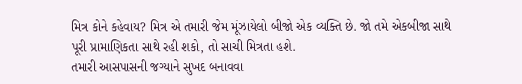મિત્ર કોને કહેવાય? મિત્ર એ તમારી જેમ મૂંઝાયેલો બીજો એક વ્યક્તિ છે. જો તમે એકબીજા સાથે પૂરી પ્રામાણિકતા સાથે રહી શકો, તો સાચી મિત્રતા હશે.
તમારી આસપાસની જગ્યાને સુખદ બનાવવા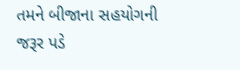તમને બીજાના સહયોગની જરૂર પડે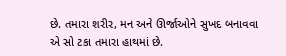છે. તમારા શરીર, મન અને ઊર્જાઓને સુખદ બનાવવા એ સો ટકા તમારા હાથમાં છે.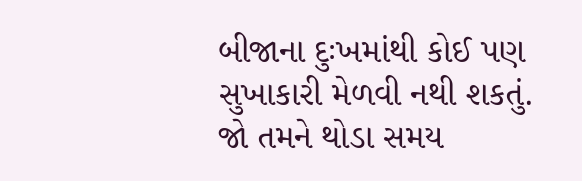બીજાના દુઃખમાંથી કોઈ પણ સુખાકારી મેળવી નથી શકતું. જો તમને થોડા સમય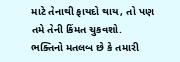માટે તેનાથી ફાયદો થાય, તો પણ તમે તેની કિંમત ચુકવશો.
ભક્તિનો મતલબ છે કે તમારી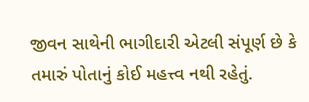જીવન સાથેની ભાગીદારી એટલી સંપૂર્ણ છે કે તમારું પોતાનું કોઈ મહત્ત્વ નથી રહેતું.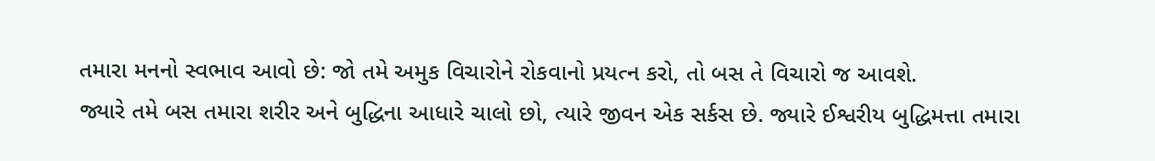તમારા મનનો સ્વભાવ આવો છે: જો તમે અમુક વિચારોને રોકવાનો પ્રયત્ન કરો, તો બસ તે વિચારો જ આવશે.
જ્યારે તમે બસ તમારા શરીર અને બુદ્ધિના આધારે ચાલો છો, ત્યારે જીવન એક સર્કસ છે. જ્યારે ઈશ્વરીય બુદ્ધિમત્તા તમારા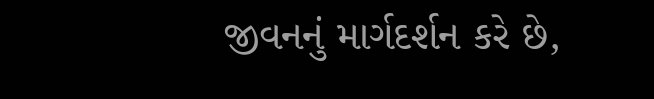જીવનનું માર્ગદર્શન કરે છે,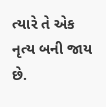ત્યારે તે એક નૃત્ય બની જાય છે.